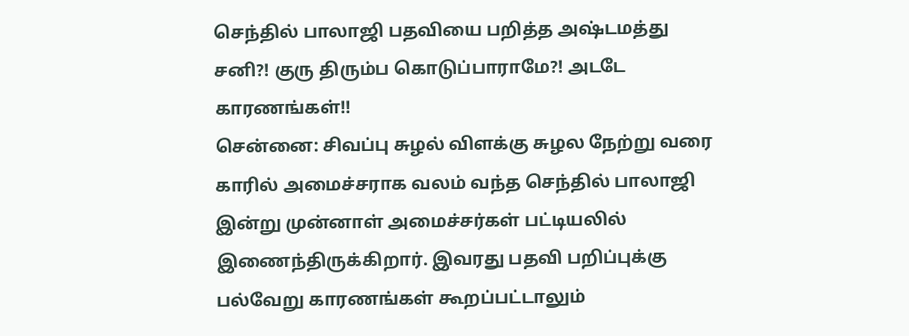செந்தில் பாலாஜி பதவியை பறித்த அஷ்டமத்து சனி?! குரு திரும்ப கொடுப்பாராமே?! அடடே காரணங்கள்!!
சென்னை: சிவப்பு சுழல் விளக்கு சுழல நேற்று வரை காரில் அமைச்சராக வலம் வந்த செந்தில் பாலாஜி இன்று முன்னாள் அமைச்சர்கள் பட்டியலில் இணைந்திருக்கிறார். இவரது பதவி பறிப்புக்கு பல்வேறு காரணங்கள் கூறப்பட்டாலும்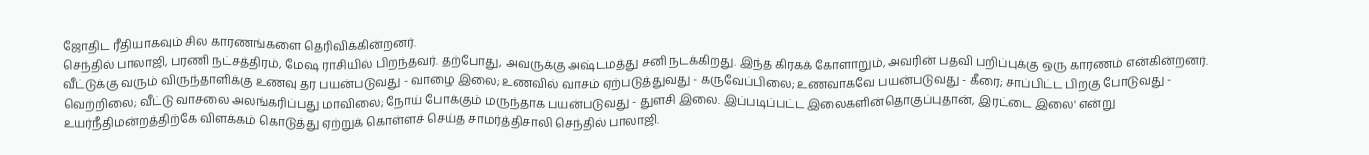ஜோதிட ரீதியாகவும் சில காரணங்களை தெரிவிக்கின்றனர்.
செந்தில் பாலாஜி, பரணி நட்சத்திரம், மேஷ ராசியில் பிறந்தவர். தற்போது, அவருக்கு அஷ்டமத்து சனி நடக்கிறது. இந்த கிரகக் கோளாறும், அவரின் பதவி பறிப்புக்கு ஒரு காரணம் என்கின்றனர்.
வீட்டுக்கு வரும் விருந்தாளிக்கு உணவு தர பயன்படுவது - வாழை இலை; உணவில் வாசம் ஏற்படுத்துவது - கருவேப்பிலை; உணவாகவே பயன்படுவது - கீரை; சாப்பிட்ட பிறகு போடுவது - வெற்றிலை; வீட்டு வாசலை அலங்கரிப்பது மாவிலை; நோய் போக்கும் மருந்தாக பயன்படுவது - துளசி இலை. இப்படிப்பட்ட இலைகளின்தொகுப்புதான், இரட்டை இலை' என்று உயர்நீதிமன்றத்திற்கே விளக்கம் கொடுத்து ஏற்றுக் கொள்ளச் செய்த சாமர்த்திசாலி செந்தில் பாலாஜி.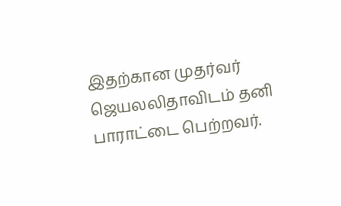இதற்கான முதர்வர் ஜெயலலிதாவிடம் தனி பாராட்டை பெற்றவர்.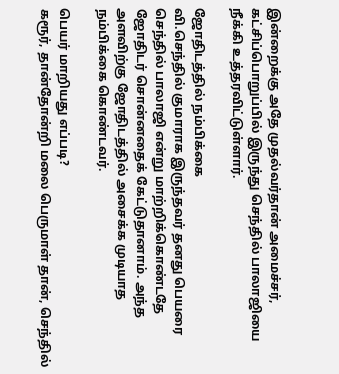இன்றைக்கு அதே முதல்வர்தான் அமைச்சர், கட்சிப்பொறுப்பில் இருந்து செந்தில் பாலாஜியை நீக்கி உத்தரவிட்டுள்ளார்.

ஜோதிடத்தில் நம்பிக்கை
வி.செந்தில் குமாராக இருந்தவர் தனது பெயரை செந்தில் பாலாஜி என்று மாற்றிக்கொண்டதே ஜோதிடர் சொன்னதைக் கேட்டுதானாம். அந்த அளவிற்கு ஜோதிடத்தில் அசைக்க முடியாத நம்பிக்கை கொண்டவர்.

பெயர் மாறியது எப்படி?
கரூர், தான்தோன்றி மலை பெருமாள் தான், செந்தில்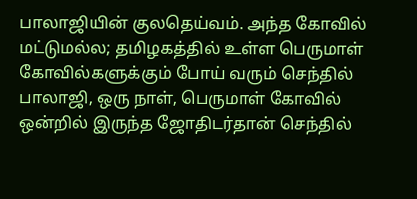பாலாஜியின் குலதெய்வம். அந்த கோவில் மட்டுமல்ல; தமிழகத்தில் உள்ள பெருமாள் கோவில்களுக்கும் போய் வரும் செந்தில் பாலாஜி, ஒரு நாள், பெருமாள் கோவில் ஒன்றில் இருந்த ஜோதிடர்தான் செந்தில்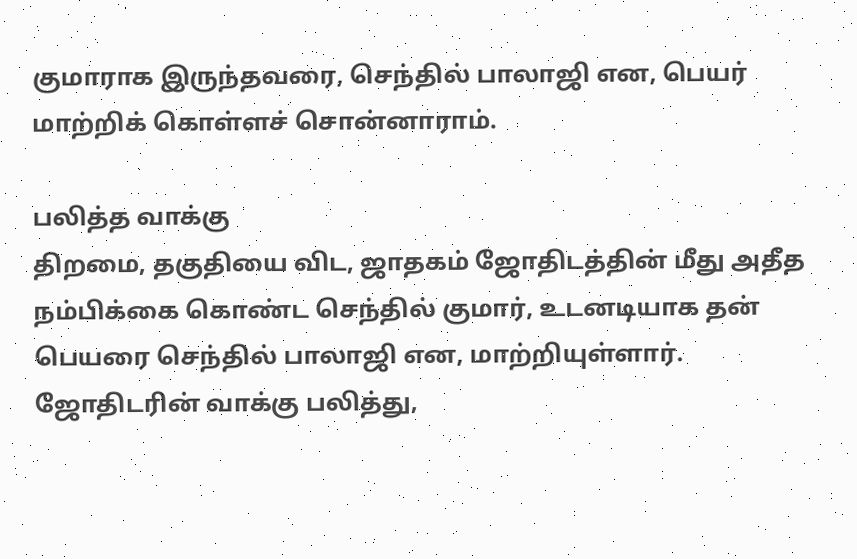குமாராக இருந்தவரை, செந்தில் பாலாஜி என, பெயர் மாற்றிக் கொள்ளச் சொன்னாராம்.

பலித்த வாக்கு
திறமை, தகுதியை விட, ஜாதகம் ஜோதிடத்தின் மீது அதீத நம்பிக்கை கொண்ட செந்தில் குமார், உடனடியாக தன் பெயரை செந்தில் பாலாஜி என, மாற்றியுள்ளார். ஜோதிடரின் வாக்கு பலித்து,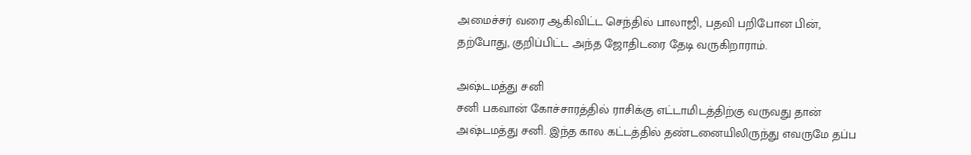அமைச்சர் வரை ஆகிவிட்ட செந்தில் பாலாஜி, பதவி பறிபோன பின், தற்போது, குறிப்பிட்ட அந்த ஜோதிடரை தேடி வருகிறாராம்.

அஷ்டமத்து சனி
சனி பகவான் கோச்சாரத்தில் ராசிக்கு எட்டாமிடத்திற்கு வருவது தான் அஷ்டமத்து சனி. இந்த கால கட்டத்தில் தண்டனையிலிருந்து எவருமே தப்ப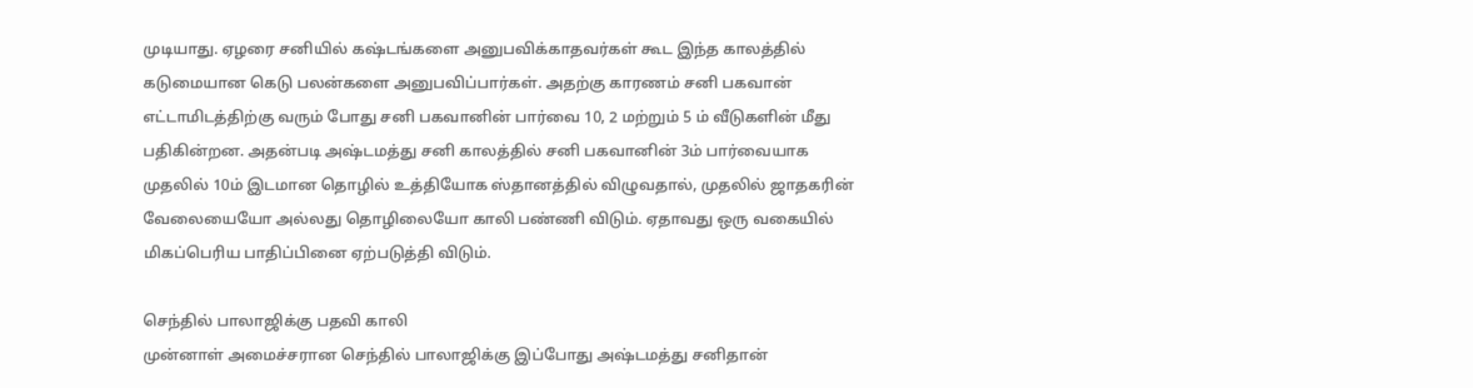முடியாது. ஏழரை சனியில் கஷ்டங்களை அனுபவிக்காதவர்கள் கூட இந்த காலத்தில் கடுமையான கெடு பலன்களை அனுபவிப்பார்கள். அதற்கு காரணம் சனி பகவான் எட்டாமிடத்திற்கு வரும் போது சனி பகவானின் பார்வை 10, 2 மற்றும் 5 ம் வீடுகளின் மீது பதிகின்றன. அதன்படி அஷ்டமத்து சனி காலத்தில் சனி பகவானின் 3ம் பார்வையாக முதலில் 10ம் இடமான தொழில் உத்தியோக ஸ்தானத்தில் விழுவதால், முதலில் ஜாதகரின் வேலையையோ அல்லது தொழிலையோ காலி பண்ணி விடும். ஏதாவது ஒரு வகையில் மிகப்பெரிய பாதிப்பினை ஏற்படுத்தி விடும்.

செந்தில் பாலாஜிக்கு பதவி காலி
முன்னாள் அமைச்சரான செந்தில் பாலாஜிக்கு இப்போது அஷ்டமத்து சனிதான்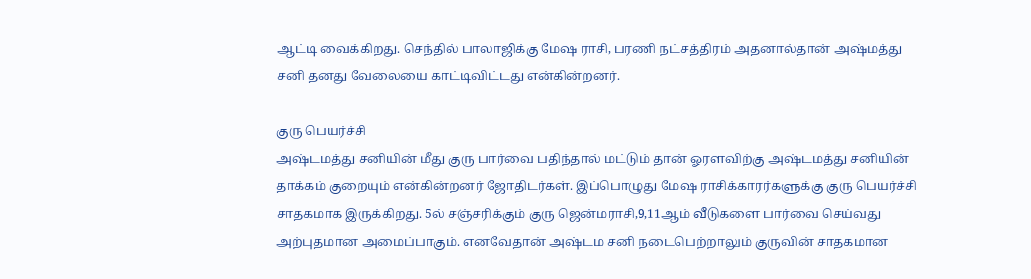ஆட்டி வைக்கிறது. செந்தில் பாலாஜிக்கு மேஷ ராசி, பரணி நட்சத்திரம் அதனால்தான் அஷ்மத்து சனி தனது வேலையை காட்டிவிட்டது என்கின்றனர்.

குரு பெயர்ச்சி
அஷ்டமத்து சனியின் மீது குரு பார்வை பதிந்தால் மட்டும் தான் ஓரளவிற்கு அஷ்டமத்து சனியின் தாக்கம் குறையும் என்கின்றனர் ஜோதிடர்கள். இப்பொழுது மேஷ ராசிக்காரர்களுக்கு குரு பெயர்ச்சி சாதகமாக இருக்கிறது. 5ல் சஞ்சரிக்கும் குரு ஜென்மராசி,9,11ஆம் வீடுகளை பார்வை செய்வது அற்புதமான அமைப்பாகும். எனவேதான் அஷ்டம சனி நடைபெற்றாலும் குருவின் சாதகமான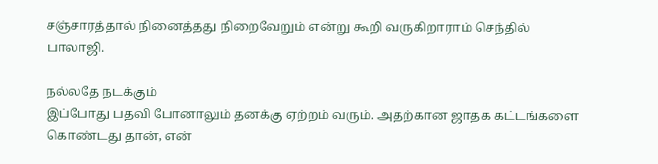சஞ்சாரத்தால் நினைத்தது நிறைவேறும் என்று கூறி வருகிறாராம் செந்தில் பாலாஜி.

நல்லதே நடக்கும்
இப்போது பதவி போனாலும் தனக்கு ஏற்றம் வரும். அதற்கான ஜாதக கட்டங்களை கொண்டது தான், என்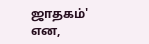ஜாதகம்' என,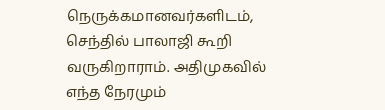நெருக்கமானவர்களிடம், செந்தில் பாலாஜி கூறி வருகிறாராம். அதிமுகவில் எந்த நேரமும்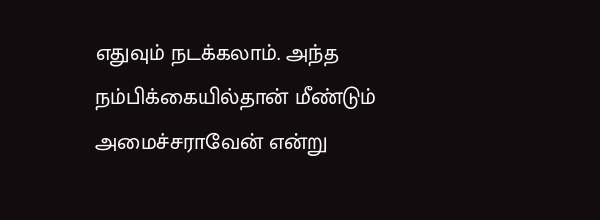எதுவும் நடக்கலாம். அந்த நம்பிக்கையில்தான் மீண்டும் அமைச்சராவேன் என்று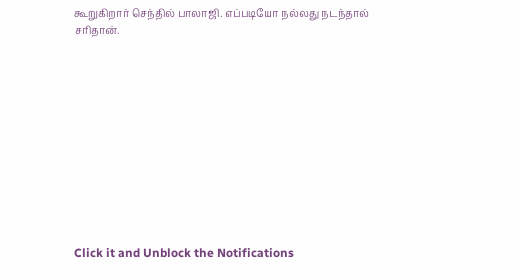கூறுகிறார் செந்தில் பாலாஜி. எப்படியோ நல்லது நடந்தால் சரிதான்.












Click it and Unblock the Notifications